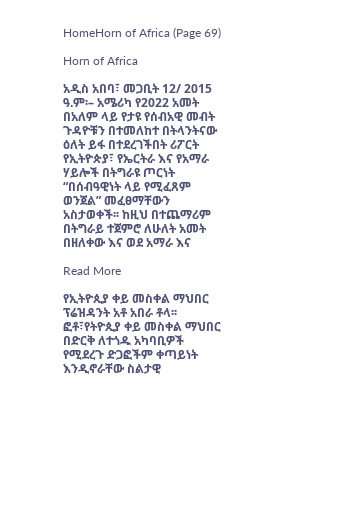HomeHorn of Africa (Page 69)

Horn of Africa

አዲስ አበባ፣ መጋቢት 12/ 2015 ዓ.ም፡– አሜሪካ የ2022 አመት በአለም ላይ የታዩ የሰብአዊ መብት ጉዳዮቹን በተመለከተ በትላንትናው ዕለት ይፋ በተደረገችበት ሪፖርት የኢትዮጵያ፣ የኤርትራ እና የአማራ ሃይሎች በትግራዩ ጦርነት “በሰብዓዊነት ላይ የሚፈጸም ወንጀል” መፈፀማቸውን አስታወቀች፡፡ ከዚህ በተጨማሪም በትግራይ ተጀምሮ ለሁለት አመት በዘለቀው እና ወደ አማራ እና

Read More

የኢትዮጲያ ቀይ መስቀል ማህበር ፕሬዝዳንት አቶ አበራ ቶላ፡፡ ፎቶ፣የትዮጲያ ቀይ መስቀል ማህበር በድርቅ ለተጎዱ አካባቢዎች የሚደረጉ ድጋፎችም ቀጣይነት እንዲኖራቸው ስልታዊ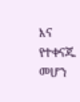እና የተቀናጁ መሆን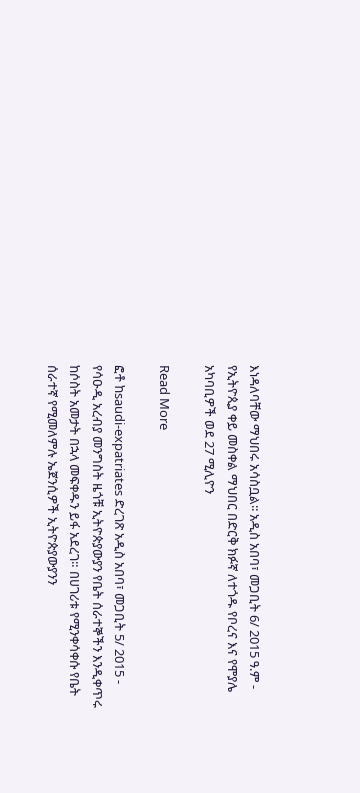እነዳለባቸው ማህበሩ አሳስቧል፡፡ አዲስ አበባ፣ መጋቢት 6/ 2015 ዓ.ም - የኢትዮጲያ ቀይ መስቀል ማህበር በድርቅ ክፉኛ ለተጎዱ የቦረና እና የሞያሌ አካባቢዎች ወደ 27 ሚሊዮን

Read More

ፎቶ ከsaudi-expatriates ድረገጽ አዲስ አበባ፣ መጋቢት 5/ 2015 - የሳዑዲ አረብያ መንግስት ዜጎቹ ኢትዮጵያውያን የቤት ሰራተኞችን እንዲቀጥሩ ከሶስት አመታት በኋላ መፍቀዱን ይፋ አደረገ። በሀገሪቱ የሚንቀሳቀሱ የቤት ሰራተኛ የሚመለምሉ ኤጀንሲዎች ኢትዮጵያውያንን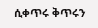ሲቀጥሩ ቅጥሩን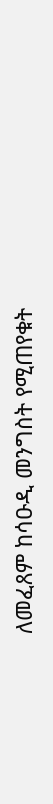ለመፈጸም ከሳዑዲ መንግስት የሚጠየቁት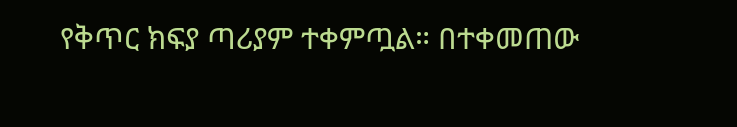የቅጥር ክፍያ ጣሪያም ተቀምጧል። በተቀመጠው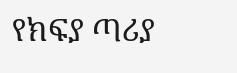የክፍያ ጣሪያ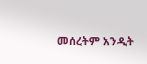መሰረትም አንዲት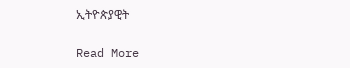ኢትዮጵያዊት

Read More